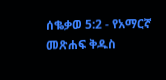ሰቈቃወ 5:2 - የአማርኛ መጽሐፍ ቅዱስ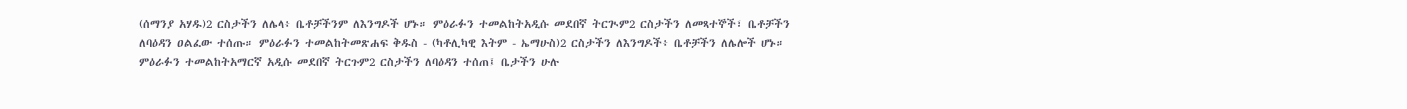(ሰማንያ አሃዱ)2 ርስታችን ለሌላ፥ ቤቶቻችንም ለእንግዶች ሆኑ። ምዕራፉን ተመልከትአዲሱ መደበኛ ትርጒም2 ርስታችን ለመጻተኞች፣ ቤቶቻችን ለባዕዳን ዐልፈው ተሰጡ። ምዕራፉን ተመልከትመጽሐፍ ቅዱስ - (ካቶሊካዊ እትም - ኤማሁስ)2 ርስታችን ለእንግዶች፥ ቤቶቻችን ለሌሎች ሆኑ። ምዕራፉን ተመልከትአማርኛ አዲሱ መደበኛ ትርጉም2 ርስታችን ለባዕዳን ተሰጠ፤ ቤታችን ሁሉ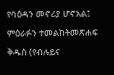የባዕዳን መኖሪያ ሆኖአል፤ ምዕራፉን ተመልከትመጽሐፍ ቅዱስ (የብሉይና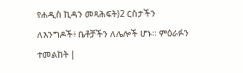የሐዲስ ኪዳን መጻሕፍት)2 ርስታችን ለእንግዶች፥ ቤቶቻችን ለሌሎች ሆኑ። ምዕራፉን ተመልከት |